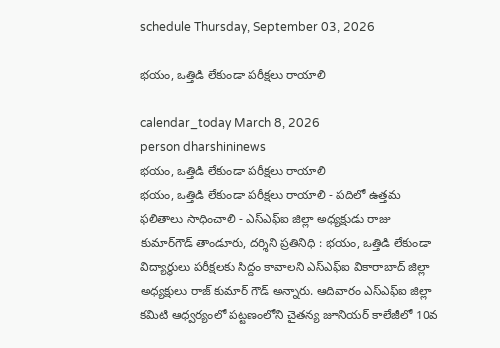schedule Thursday, September 03, 2026

భయం, ఒత్తిడి లేకుండా పరీక్షలు రాయాలి

calendar_today March 8, 2026
person dharshininews
భయం, ఒత్తిడి లేకుండా పరీక్షలు రాయాలి
భయం, ఒత్తిడి లేకుండా పరీక్షలు రాయాలి - పదిలో ఉత్తమ ఫలితాలు సాధించాలి - ఎస్ఎఫ్‌ఐ జిల్లా అధ్యక్షుడు రాజు కుమార్‌గౌడ్‌ తాండూరు, దర్శిని ప్రతినిధి : భయం, ఒత్తిడి లేకుండా విద్యార్థులు పరీక్షలకు సిద్దం కావాలని ఎస్ఎఫ్‌ఐ వికారాబాద్‌ జిల్లా అధ్యక్షులు రాజ్ కుమార్ గౌడ్ అన్నారు. ఆదివారం ఎస్ఎఫ్‌ఐ జిల్లా కమిటి ఆధ్వర్యంలో పట్టణంలోని చైతన్య జూనియర్ కాలేజీలో 10వ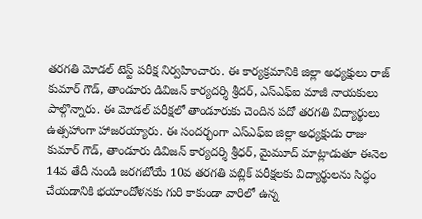తరగతి మోడల్ టెస్ట్ పరీక్ష నిర్వహించారు. ఈ కార్యక్రమానికి జిల్లా అధ్యక్షులు రాజ్‌ కుమార్ గౌడ్, తాండూరు డివిజన్ కార్యదర్శి శ్రీదర్, ఎస్ఎఫ్ఐ మాజీ నాయకులు పాల్గొన్నారు. ఈ మోడల్‌ పరీక్షలో తాండూరుకు చెందిన పదో తరగతి విద్యార్థులు ఉత్సహాంగా హాజరయ్యారు. ఈ సందర్భంగా ఎస్ఎఫ్‌ఐ జిల్లా అధ్యక్షుడు రాజు కుమార్ గౌడ్, తాండూరు డివిజన్ కార్యదర్శి శ్రీధర్, మైమూద్ మాట్లాడుతూ ఈనెల 14వ తేదీ నుండి జరగబోయే 10వ తరగతి పబ్లిక్ పరీక్షలకు విద్యార్థులను సిద్ధం చేయడానికి భయాందోళనకు గురి కాకుండా వారిలో ఉన్న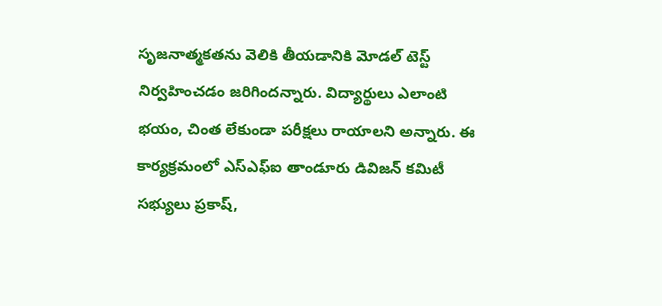సృజనాత్మకతను వెలికి తీయడానికి మోడల్‌ టెస్ట్ నిర్వహించడం జరిగిందన్నారు. విద్యార్థులు ఎలాంటి భయం, చింత లేకుండా పరీక్షలు రాయాలని అన్నారు. ఈ కార్యక్రమంలో ఎస్ఎఫ్ఐ తాండూరు డివిజన్ కమిటీ సభ్యులు ప్రకాష్,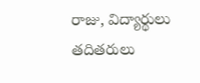రాజు, విద్యార్థులు తదితరులు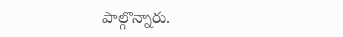పాల్గొన్నారు.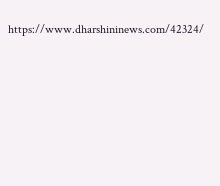https://www.dharshininews.com/42324/